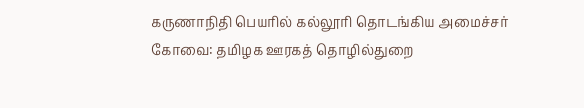கருணாநிதி பெயரில் கல்லூரி தொடங்கிய அமைச்சர்
கோவை: தமிழக ஊரகத் தொழில்துறை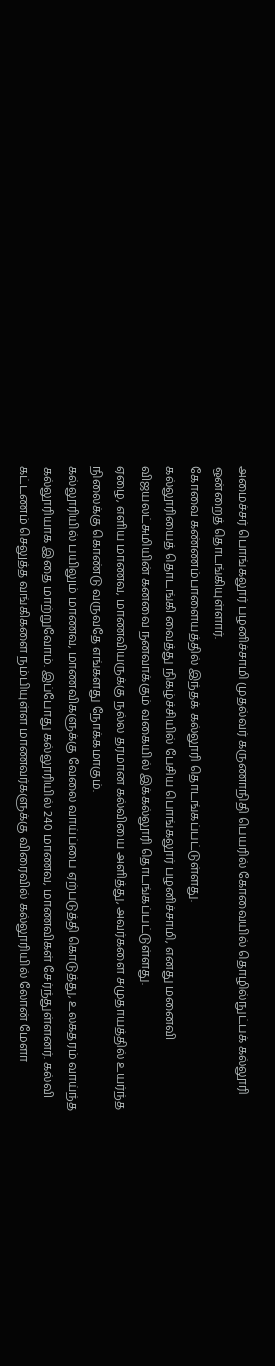அமைச்சர் பொங்கலூர் பழனிச்சாமி முதல்வர் கருணாநிதி பெயரில் கோவையில் தொழில்நுட்பக் கல்லூரி ஒன்றைத் தொடங்கியுள்ளார்.
கோவை கண்ணம்பாளையத்தில் இந்தக் கல்லூரி தொடங்கப்பட்டுள்ளது.
கல்லூரியைத் தொடங்கி வைத்து நிகழ்ச்சியில் பேசிய பொங்கலூர் பழனிச்சாமி, எனது மனைவி விஜயலட்சுமியின் கனவை நனவாக்கும் வகையில் இக்கல்லூரி தொடங்கப்பட்டுள்ளது.
ஏழை, எளிய மாணவ, மாணவியருக்கு நல்ல தரமான கல்வியை அளித்து, அவர்களை சமுதாயத்தில் உயர்ந்த நிலைக்கு கொண்டு வருவதே எங்களது நோக்கமாகும்.
கல்லூரியில் பயிலும் மாணவ, மாணவிகளுக்கு வேலை வாய்ப்பை ஏற்படுத்தி கொடுத்து, உலகதரம் வாய்ந்த கல்லூரியாக இதை மாற்றுவோம். இப்போது கல்லூரியில் 240 மாணவ, மாணவிகள் சேர்ந்துள்ளனர். கல்வி கட்டணம் செலுத்த வங்கிகளை நம்பியுள்ள மாணவர்களுக்கு விரைவில் கல்லூரியில் லோன் மேளா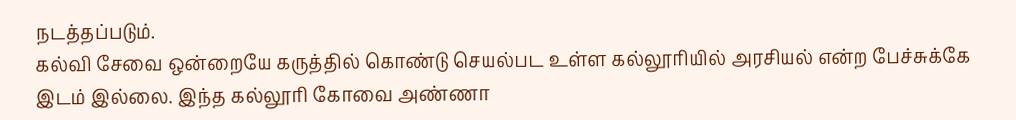நடத்தப்படும்.
கல்வி சேவை ஒன்றையே கருத்தில் கொண்டு செயல்பட உள்ள கல்லூரியில் அரசியல் என்ற பேச்சுக்கே இடம் இல்லை. இந்த கல்லூரி கோவை அண்ணா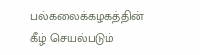பல்கலைக்கழகத்தின் கீழ் செயல்படும்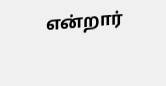என்றார்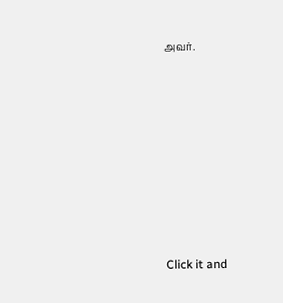அவர்.












Click it and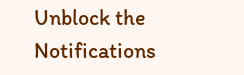Unblock the Notifications